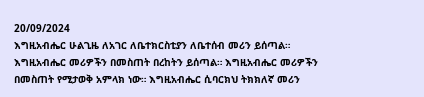20/09/2024
እግዚአብሔር ሁልጊዜ ለአገር ለቤተክርስቲያን ለቤተሰብ መሪን ይሰጣል። እግዚአብሔር መሪዎችን በመስጠት በረከትን ይሰጣል። እግዚአብሔር መሪዎችን በመስጠት የሚታወቅ አምላክ ነው። እግዚአብሔር ሲባርክህ ትክክለኛ መሪን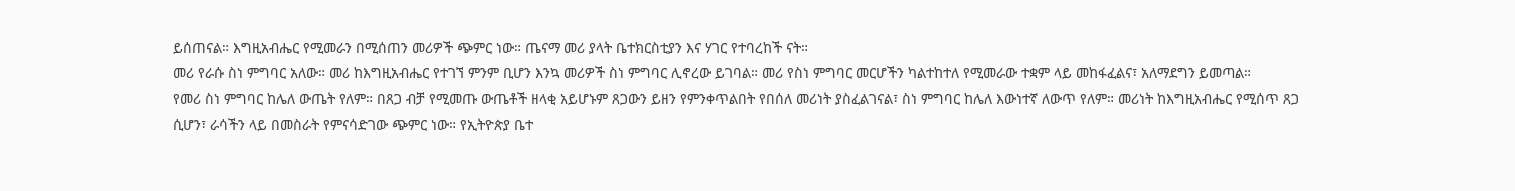ይሰጠናል። እግዚአብሔር የሚመራን በሚሰጠን መሪዎች ጭምር ነው። ጤናማ መሪ ያላት ቤተክርስቲያን እና ሃገር የተባረከች ናት።
መሪ የራሱ ስነ ምግባር አለው። መሪ ከእግዚአብሔር የተገኘ ምንም ቢሆን እንኳ መሪዎች ስነ ምግባር ሊኖረው ይገባል። መሪ የስነ ምግባር መርሆችን ካልተከተለ የሚመራው ተቋም ላይ መከፋፈልና፣ አለማደግን ይመጣል።
የመሪ ስነ ምግባር ከሌለ ውጤት የለም። በጸጋ ብቻ የሚመጡ ውጤቶች ዘላቂ አይሆኑም ጸጋውን ይዘን የምንቀጥልበት የበሰለ መሪነት ያስፈልገናል፣ ስነ ምግባር ከሌለ እውነተኛ ለውጥ የለም። መሪነት ከእግዚአብሔር የሚሰጥ ጸጋ ሲሆን፣ ራሳችን ላይ በመስራት የምናሳድገው ጭምር ነው። የኢትዮጵያ ቤተ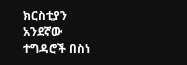ክርስቲያን አንደኛው ተግዳሮች በስነ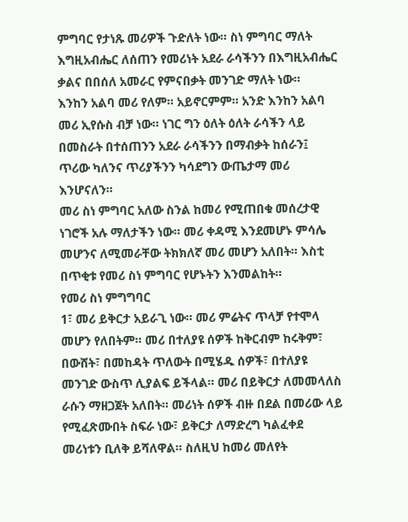ምግባር የታነጹ መሪዎች ጉድለት ነው። ስነ ምግባር ማለት እግዚአብሔር ለሰጠን የመሪነት አደራ ራሳችንን በእግዚአብሔር ቃልና በበሰለ አመራር የምናበቃት መንገድ ማለት ነው።
እንከን አልባ መሪ የለም። አይኖርምም። አንድ እንከን አልባ መሪ ኢየሱስ ብቻ ነው። ነገር ግን ዕለት ዕለት ራሳችን ላይ በመስራት በተሰጠንን አደራ ራሳችንን በማብቃት ከሰራን፤ ጥሪው ካለንና ጥሪያችንን ካሳደግን ውጤታማ መሪ እንሆናለን።
መሪ ስነ ምግባር አለው ስንል ከመሪ የሚጠበቁ መሰረታዊ ነገሮች አሉ ማለታችን ነው። መሪ ቀዳሚ እንደመሆኑ ምሳሌ መሆንና ለሚመራቸው ትክክለኛ መሪ መሆን አለበት። እስቲ በጥቂቱ የመሪ ስነ ምግባር የሆኑትን እንመልከት።
የመሪ ስነ ምግግባር
1፣ መሪ ይቅርታ አይራጊ ነው። መሪ ምሬትና ጥላቻ የተሞላ መሆን የለበትም። መሪ በተለያዩ ሰዎች ከቅርብም ከሩቅም፣ በውሸት፣ በመከዳት ጥለውት በሚሄዱ ሰዎች፣ በተለያዩ መንገድ ውስጥ ሊያልፍ ይችላል። መሪ በይቅርታ ለመመላለስ ራሱን ማዘጋጀት አለበት። መሪነት ሰዎች ብዙ በደል በመሪው ላይ የሚፈጽሙበት ስፍራ ነው፣ ይቅርታ ለማድረግ ካልፈቀደ መሪነቱን ቢለቅ ይሻለዋል። ስለዚህ ከመሪ መለየት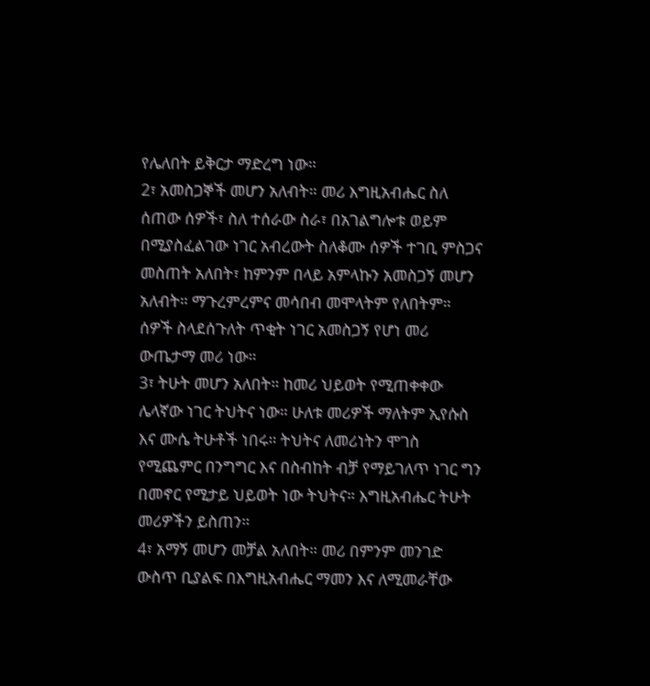የሌለበት ይቅርታ ማድረግ ነው።
2፣ አመስጋኞች መሆን አለብት። መሪ እግዚአብሔር ስለ ሰጠው ሰዎች፣ ስለ ተሰራው ስራ፣ በአገልግሎቱ ወይም በሚያስፈልገው ነገር አብረውት ስለቆሙ ሰዎች ተገቢ ምስጋና መስጠት አለበት፣ ከምንም በላይ አምላኩን አመስጋኝ መሆን አለብት። ማጉረምረምና መሳበብ መሞላትም የለበትም። ሰዎች ስላደሰጉለት ጥቂት ነገር አመስጋኝ የሆነ መሪ ውጤታማ መሪ ነው።
3፣ ትሁት መሆን አለበት። ከመሪ ህይወት የሚጠቀቀው ሌላኛው ነገር ትህትና ነው። ሁለቱ መሪዎች ማለትም ኢየሱስ እና ሙሴ ትሁቶች ነበሩ። ትህትና ለመሪነትን ሞገስ የሚጨምር በንግግር እና በስብከት ብቻ የማይገለጥ ነገር ግን በመኖር የሚታይ ህይወት ነው ትህትና። እግዚአብሔር ትሁት መሪዎችን ይስጠን።
4፣ አማኝ መሆን መቻል አለበት። መሪ በምንም መንገድ ውስጥ ቢያልፍ በእግዚአብሔር ማመን እና ለሚመራቸው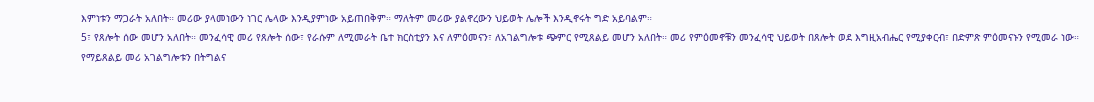እምነቱን ማጋራት አለበት። መሪው ያላመነውን ነገር ሌላው እንዲያምነው አይጠበቅም። ማለትም መሪው ያልኖረውን ህይወት ሌሎች እንዲኖሩት ግድ አይባልም።
5፣ የጸሎት ሰው መሆን አለበት። መንፈሳዊ መሪ የጸሎት ሰው፣ የራሱም ለሚመራት ቤተ ክርስቲያን እና ለምዕመናን፣ ለአገልግሎቱ ጭምር የሚጸልይ መሆን አለበት። መሪ የምዕመኖቹን መንፈሳዊ ህይወት በጸሎት ወደ እግዚአብሔር የሚያቀርብ፣ በድምጽ ምዕመናኑን የሚመራ ነው። የማይጸልይ መሪ አገልግሎቱን በትግልና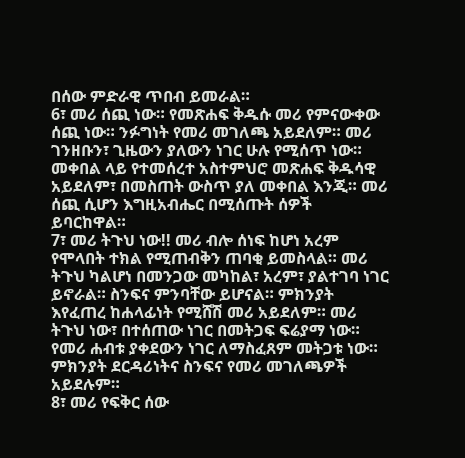በሰው ምድራዊ ጥበብ ይመራል።
6፣ መሪ ሰጪ ነው። የመጽሐፍ ቅዱሱ መሪ የምናውቀው ሰጪ ነው። ንፉግነት የመሪ መገለጫ አይደለም። መሪ ገንዘቡን፣ ጊዜውን ያለውን ነገር ሁሉ የሚሰጥ ነው። መቀበል ላይ የተመሰረተ አስተምህሮ መጽሐፍ ቅዱሳዊ አይደለም፣ በመስጠት ውስጥ ያለ መቀበል እንጂ። መሪ ሰጪ ሲሆን እግዚአብሔር በሚሰጡት ሰዎች ይባርከዋል።
7፣ መሪ ትጉህ ነው!! መሪ ብሎ ሰነፍ ከሆነ አረም የሞላበት ተክል የሚጠብቅን ጠባቂ ይመስላል። መሪ ትጉህ ካልሆነ በመንጋው መካከል፣ አረም፣ ያልተገባ ነገር ይኖራል። ስንፍና ምንባቸው ይሆናል። ምክንያት እየፈጠረ ከሐላፊነት የሚሸሽ መሪ አይደለም። መሪ ትጉህ ነው፣ በተሰጠው ነገር በመትጋፍ ፍሬያማ ነው። የመሪ ሐብቱ ያቀደውን ነገር ለማስፈጸም መትጋቱ ነው። ምክንያት ደርዳሪነትና ስንፍና የመሪ መገለጫዎች አይደሉም።
8፣ መሪ የፍቅር ሰው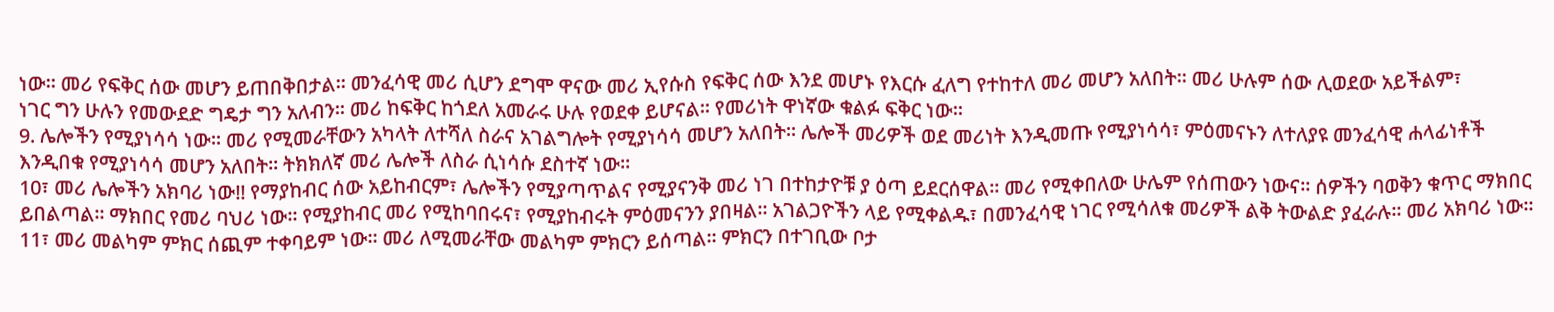ነው። መሪ የፍቅር ሰው መሆን ይጠበቅበታል። መንፈሳዊ መሪ ሲሆን ደግሞ ዋናው መሪ ኢየሱስ የፍቅር ሰው እንደ መሆኑ የእርሱ ፈለግ የተከተለ መሪ መሆን አለበት። መሪ ሁሉም ሰው ሊወደው አይችልም፣
ነገር ግን ሁሉን የመውደድ ግዴታ ግን አለብን። መሪ ከፍቅር ከጎደለ አመራሩ ሁሉ የወደቀ ይሆናል። የመሪነት ዋነኛው ቁልፉ ፍቅር ነው።
9. ሌሎችን የሚያነሳሳ ነው። መሪ የሚመራቸውን አካላት ለተሻለ ስራና አገልግሎት የሚያነሳሳ መሆን አለበት። ሌሎች መሪዎች ወደ መሪነት እንዲመጡ የሚያነሳሳ፣ ምዕመናኑን ለተለያዩ መንፈሳዊ ሐላፊነቶች እንዲበቁ የሚያነሳሳ መሆን አለበት። ትክክለኛ መሪ ሌሎች ለስራ ሲነሳሱ ደስተኛ ነው።
10፣ መሪ ሌሎችን አክባሪ ነው!! የማያከብር ሰው አይከብርም፣ ሌሎችን የሚያጣጥልና የሚያናንቅ መሪ ነገ በተከታዮቹ ያ ዕጣ ይደርሰዋል። መሪ የሚቀበለው ሁሌም የሰጠውን ነውና። ሰዎችን ባወቅን ቁጥር ማክበር ይበልጣል። ማክበር የመሪ ባህሪ ነው። የሚያከብር መሪ የሚከባበሩና፣ የሚያከብሩት ምዕመናንን ያበዛል። አገልጋዮችን ላይ የሚቀልዱ፣ በመንፈሳዊ ነገር የሚሳለቁ መሪዎች ልቅ ትውልድ ያፈራሉ። መሪ አክባሪ ነው።
11፣ መሪ መልካም ምክር ሰጪም ተቀባይም ነው። መሪ ለሚመራቸው መልካም ምክርን ይሰጣል። ምክርን በተገቢው ቦታ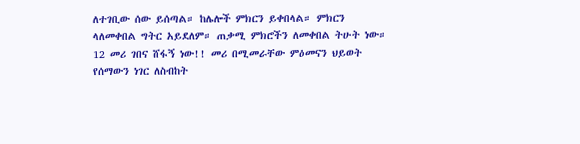ለተገቢው ሰው ይሰጣል። ከሌሎች ምክርን ይቀበላል። ምክርን ላለመቀበል ግትር አይደለም። ጠቃሚ ምክሮችን ለመቀበል ትሁት ነው።
12 መሪ ገበና ሸፋኝ ነው!! መሪ በሚመራቸው ምዕመናን ህይወት የሰማውን ነገር ለስብከት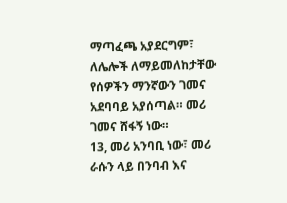ማጣፈጫ አያደርግም፣ ለሌሎች ለማይመለከታቸው የሰዎችን ማንኛውን ገመና አደባባይ አያሰጣል። መሪ ገመና ሸፋኝ ነው።
13, መሪ አንባቢ ነው፣ መሪ ራሱን ላይ በንባብ እና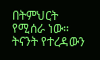በትምህርት የሚሰራ ነው። ትናንት የተረዳውን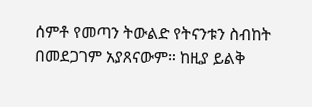ሰምቶ የመጣን ትውልድ የትናንቱን ስብከት በመደጋገም አያጸናውም። ከዚያ ይልቅ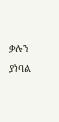ቃሉን ያነባል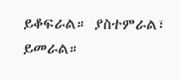ይቆፍራል። ያስተምራል፣ ይመራል።